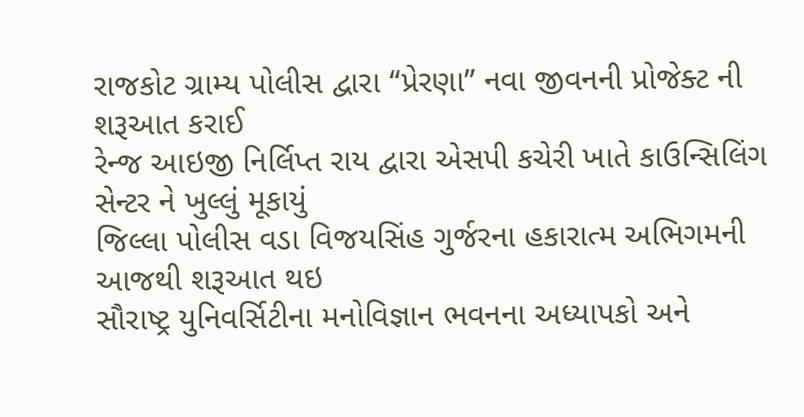રાજકોટ ગ્રામ્ય પોલીસ દ્વારા “પ્રેરણા” નવા જીવનની પ્રોજેક્ટ ની શરૂઆત કરાઈ
રેન્જ આઇજી નિર્લિપ્ત રાય દ્વારા એસપી કચેરી ખાતે કાઉન્સિલિંગ સેન્ટર ને ખુલ્લું મૂકાયું
જિલ્લા પોલીસ વડા વિજયસિંહ ગુર્જરના હકારાત્મ અભિગમની આજથી શરૂઆત થઇ
સૌરાષ્ટ્ર યુનિવર્સિટીના મનોવિજ્ઞાન ભવનના અધ્યાપકો અને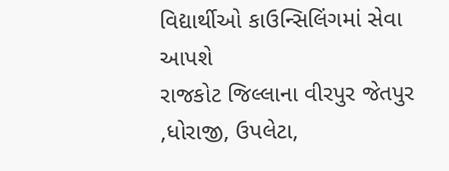વિદ્યાર્થીઓ કાઉન્સિલિંગમાં સેવા આપશે
રાજકોટ જિલ્લાના વીરપુર જેતપુર ,ધોરાજી, ઉપલેટા,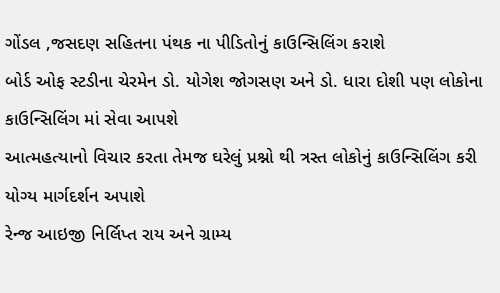ગોંડલ ,જસદણ સહિતના પંથક ના પીડિતોનું કાઉન્સિલિંગ કરાશે
બોર્ડ ઓફ સ્ટડીના ચેરમેન ડો. યોગેશ જોગસણ અને ડો. ધારા દોશી પણ લોકોના કાઉન્સિલિંગ માં સેવા આપશે
આત્મહત્યાનો વિચાર કરતા તેમજ ઘરેલું પ્રશ્નો થી ત્રસ્ત લોકોનું કાઉન્સિલિંગ કરી યોગ્ય માર્ગદર્શન અપાશે
રેન્જ આઇજી નિર્લિપ્ત રાય અને ગ્રામ્ય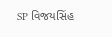SP વિજયસિંહ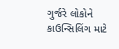ગુર્જરે લોકોને કાઉન્સિલિંગ માટે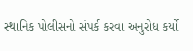સ્થાનિક પોલીસનો સંપર્ક કરવા અનુરોધ કર્યો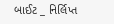બાઈટ _ નિર્લિપ્ત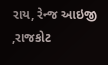રાય, રેન્જ આઇજી ,રાજકોટ